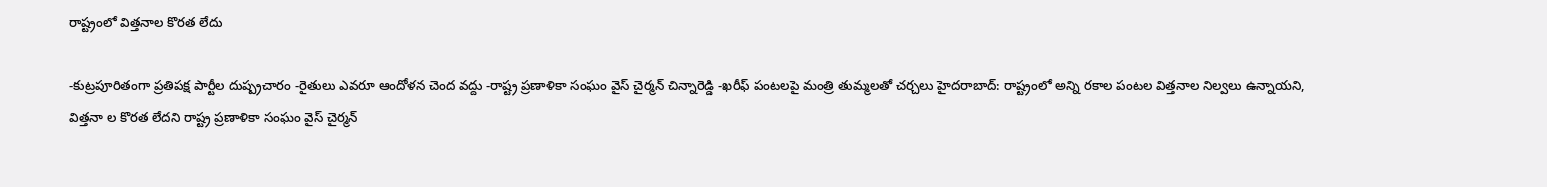రాష్ట్రంలో విత్తనాల కొరత లేదు

-కుట్రపూరితంగా ప్రతిపక్ష పార్టీల దుష్ప్రచారం -రైతులు ఎవరూ ఆందోళన చెంద వద్దు -రాష్ట్ర ప్రణాళికా సంఘం వైస్‌ చైర్మన్‌ చిన్నారెడ్డి -ఖరీఫ్‌ పంటలపై మంత్రి తుమ్మలతో చర్చలు హైదరాబాద్‌: రాష్ట్రంలో అన్ని రకాల పంటల విత్తనాల నిల్వలు ఉన్నాయని, విత్తనా ల కొరత లేదని రాష్ట్ర ప్రణాళికా సంఘం వైస్‌ చైర్మన్‌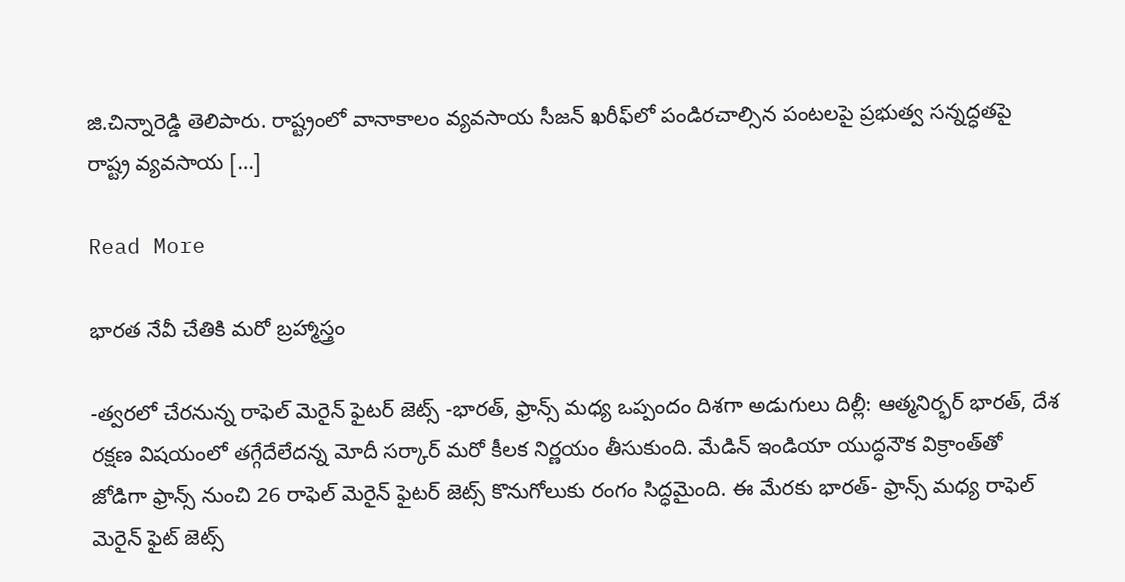జి.చిన్నారెడ్డి తెలిపారు. రాష్ట్రంలో వానాకాలం వ్యవసాయ సీజన్‌ ఖరీఫ్‌లో పండిరచాల్సిన పంటలపై ప్రభుత్వ సన్నద్ధతపై రాష్ట్ర వ్యవసాయ […]

Read More

భారత నేవీ చేతికి మరో బ్రహ్మాస్త్రం

-త్వరలో చేరనున్న రాఫెల్‌ మెరైన్‌ ఫైటర్‌ జెట్స్‌ -భారత్‌, ఫ్రాన్స్‌ మధ్య ఒప్పందం దిశగా అడుగులు దిల్లీ: ఆత్మనిర్భర్‌ భారత్‌, దేశ రక్షణ విషయంలో తగ్గేదేలేదన్న మోదీ సర్కార్‌ మరో కీలక నిర్ణయం తీసుకుంది. మేడిన్‌ ఇండియా యుద్ధనౌక విక్రాంత్‌తో జోడిగా ఫ్రాన్స్‌ నుంచి 26 రాఫెల్‌ మెరైన్‌ ఫైటర్‌ జెట్స్‌ కొనుగోలుకు రంగం సిద్ధమైంది. ఈ మేరకు భారత్‌- ఫ్రాన్స్‌ మధ్య రాఫెల్‌ మెరైన్‌ ఫైట్‌ జెట్స్‌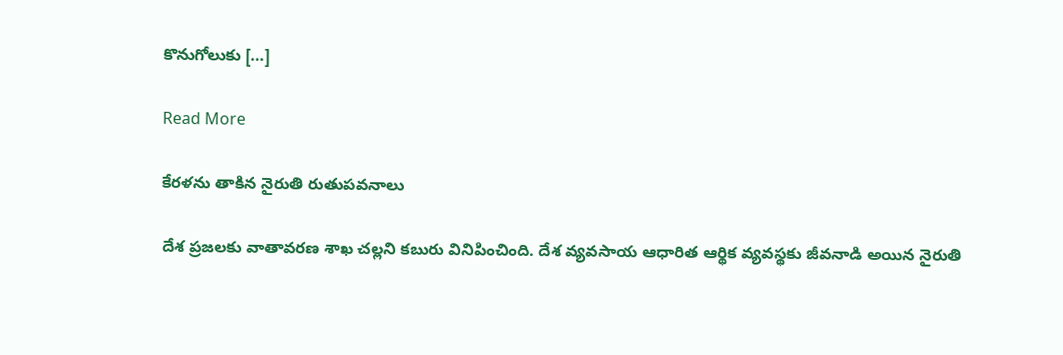కొనుగోలుకు […]

Read More

కేరళను తాకిన నైరుతి రుతుపవనాలు

దేశ ప్రజలకు వాతావరణ శాఖ చల్లని కబురు వినిపించింది. దేశ వ్యవసాయ ఆధారిత ఆర్థిక వ్యవస్థకు జీవనాడి అయిన నైరుతి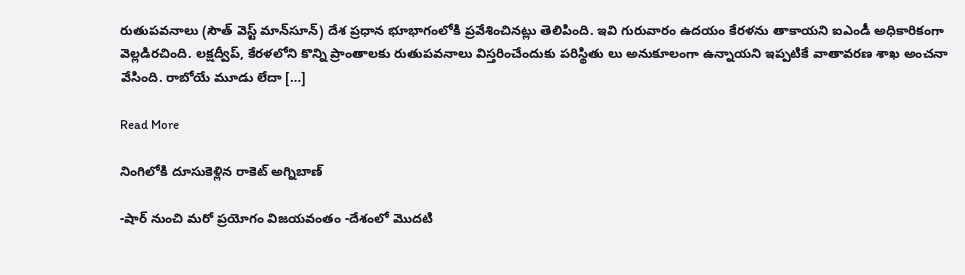రుతుపవనాలు (సౌత్‌ వెస్ట్‌ మాన్‌సూన్‌) దేశ ప్రధాన భూభాగంలోకి ప్రవేశించినట్లు తెలిపింది. ఇవి గురువారం ఉదయం కేరళను తాకాయని ఐఎండీ అధికారికంగా వెల్లడిరచింది. లక్షద్వీప్‌, కేరళలోని కొన్ని ప్రాంతాలకు రుతుపవనాలు విస్తరించేందుకు పరిస్థితు లు అనుకూలంగా ఉన్నాయని ఇప్పటికే వాతావరణ శాఖ అంచనా వేసింది. రాబోయే మూడు లేదా […]

Read More

నింగిలోకి దూసుకెళ్లిన రాకెట్‌ అగ్నిబాణ్‌

-షార్‌ నుంచి మరో ప్రయోగం విజయవంతం -దేశంలో మొదటి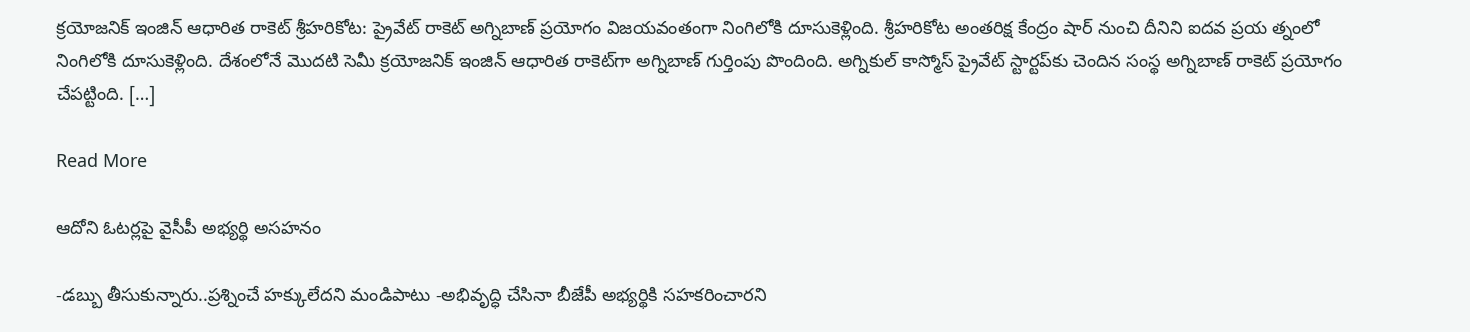క్రయోజనిక్‌ ఇంజిన్‌ ఆధారిత రాకెట్‌ శ్రీహరికోట: ప్రైవేట్‌ రాకెట్‌ అగ్నిబాణ్‌ ప్రయోగం విజయవంతంగా నింగిలోకి దూసుకెళ్లింది. శ్రీహరికోట అంతరిక్ష కేంద్రం షార్‌ నుంచి దీనిని ఐదవ ప్రయ త్నంలో నింగిలోకి దూసుకెళ్లింది. దేశంలోనే మొదటి సెమీ క్రయోజనిక్‌ ఇంజిన్‌ ఆధారిత రాకెట్‌గా అగ్నిబాణ్‌ గుర్తింపు పొందింది. అగ్నికుల్‌ కాస్మోస్‌ ప్రైవేట్‌ స్టార్టప్‌కు చెందిన సంస్థ అగ్నిబాణ్‌ రాకెట్‌ ప్రయోగం చేపట్టింది. […]

Read More

ఆదోని ఓటర్లపై వైసీపీ అభ్యర్థి అసహనం

-డబ్బు తీసుకున్నారు..ప్రశ్నించే హక్కులేదని మండిపాటు -అభివృద్ధి చేసినా బీజేపీ అభ్యర్థికి సహకరించారని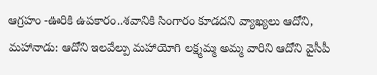ఆగ్రహం -ఊరికి ఉపకారం..శవానికి సింగారం కూడదని వ్యాఖ్యలు ఆదోని, మహానాడు: ఆదోని ఇలవేల్పు మహాయోగి లక్ష్మమ్మ అమ్మ వారిని ఆదోని వైసీపీ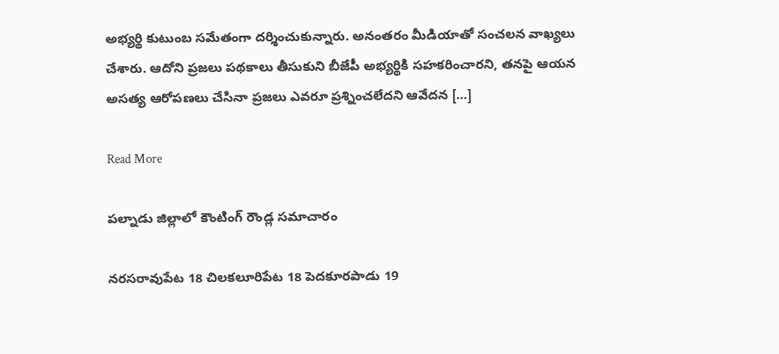అభ్యర్థి కుటుంబ సమేతంగా దర్శించుకున్నారు. అనంతరం మీడియాతో సంచలన వాఖ్యలు చేశారు. ఆదోని ప్రజలు పథకాలు తీసుకుని బీజేపీ అభ్యర్థికి సహకరించారని, తనపై ఆయన అసత్య ఆరోపణలు చేసినా ప్రజలు ఎవరూ ప్రశ్నించలేదని ఆవేదన […]

Read More

పల్నాడు జిల్లాలో కౌంటింగ్‌ రౌండ్ల సమాచారం

నరసరావుపేట 18 చిలకలూరిపేట 18 పెదకూరపాడు 19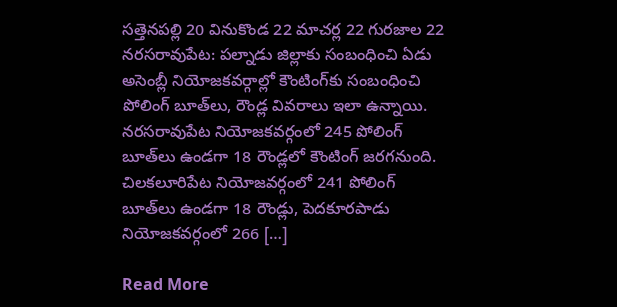సత్తెనపల్లి 20 వినుకొండ 22 మాచర్ల 22 గురజాల 22 నరసరావుపేట: పల్నాడు జిల్లాకు సంబంధించి ఏడు అసెంబ్లీ నియోజకవర్గాల్లో కౌంటింగ్‌కు సంబంధించి పోలింగ్‌ బూత్‌లు, రౌండ్ల వివరాలు ఇలా ఉన్నాయి. నరసరావుపేట నియోజకవర్గంలో 245 పోలింగ్‌ బూత్‌లు ఉండగా 18 రౌండ్లలో కౌంటింగ్‌ జరగనుంది. చిలకలూరిపేట నియోజవర్గంలో 241 పోలింగ్‌ బూత్‌లు ఉండగా 18 రౌండ్లు, పెదకూరపాడు నియోజకవర్గంలో 266 […]

Read More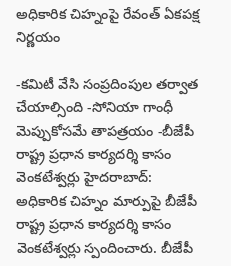అధికారిక చిహ్నంపై రేవంత్‌ ఏకపక్ష నిర్ణయం

-కమిటీ వేసి సంప్రదింపుల తర్వాత చేయాల్సింది -సోనియా గాంధీ మెప్పుకోసమే తాపత్రయం -బీజేపీ రాష్ట్ర ప్రధాన కార్యదర్శి కాసం వెంకటేశ్వర్లు హైదరాబాద్‌: అధికారిక చిహ్నం మార్పుపై బీజేపీ రాష్ట్ర ప్రధాన కార్యదర్శి కాసం వెంకటేశ్వర్లు స్పందించారు. బీజేపీ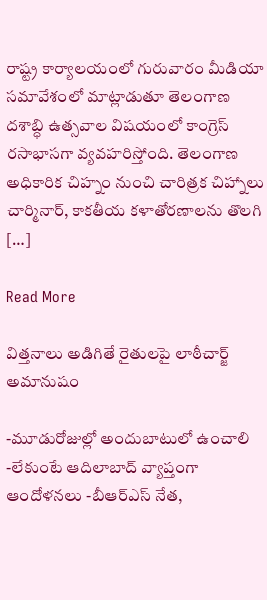రాష్ట్ర కార్యాలయంలో గురువారం మీడియా సమావేశంలో మాట్లాడుతూ తెలంగాణ దశాబ్ధి ఉత్సవాల విషయంలో కాంగ్రెస్‌ రసాభాసగా వ్యవహరిస్తోంది. తెలంగాణ అధికారిక చిహ్నం నుంచి చారిత్రక చిహ్నాలు చార్మినార్‌, కాకతీయ కళాతోరణాలను తొలగి […]

Read More

విత్తనాలు అడిగితే రైతులపై లాఠీచార్జ్‌ అమానుషం

-మూడురోజుల్లో అందుబాటులో ఉంచాలి -లేకుంటే ఆదిలాబాద్‌ వ్యాప్తంగా ఆందోళనలు -బీఆర్‌ఎస్‌ నేత,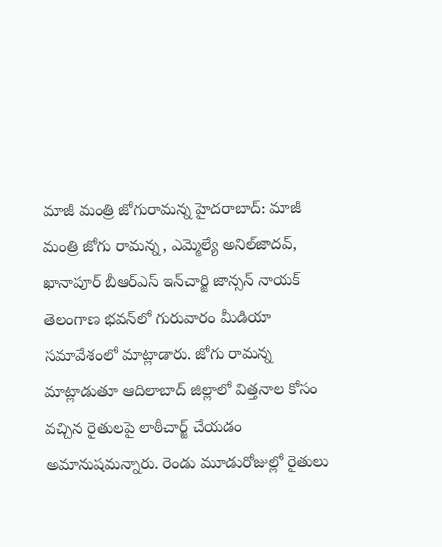మాజీ మంత్రి జోగురామన్న హైదరాబాద్‌: మాజీ మంత్రి జోగు రామన్న, ఎమ్మెల్యే అనిల్‌జాదవ్‌, ఖానాపూర్‌ బీఆర్‌ఎస్‌ ఇన్‌చార్జి జాన్సన్‌ నాయక్‌ తెలంగాణ భవన్‌లో గురువారం మీడియా సమావేశంలో మాట్లాడారు. జోగు రామన్న మాట్లాడుతూ ఆదిలాబాద్‌ జిల్లాలో విత్తనాల కోసం వచ్చిన రైతులపై లాఠీచార్జ్‌ చేయడం అమానుషమన్నారు. రెండు మూడురోజుల్లో రైతులు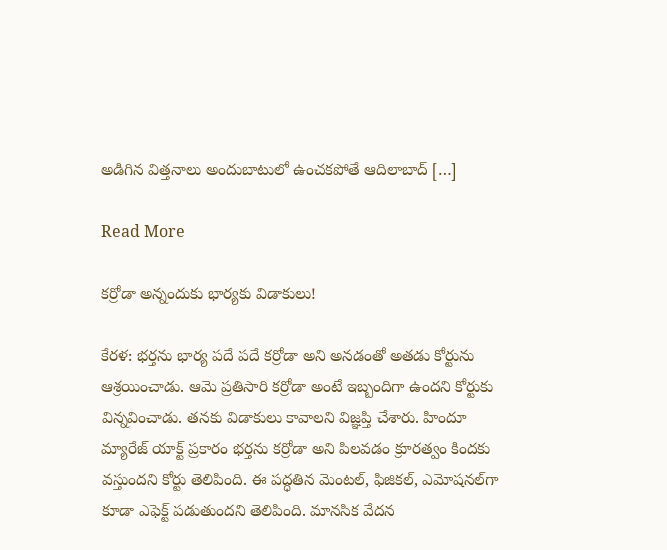అడిగిన విత్తనాలు అందుబాటులో ఉంచకపోతే ఆదిలాబాద్‌ […]

Read More

కర్రోడా అన్నందుకు భార్యకు విడాకులు!

కేరళ: భర్తను భార్య పదే పదే కర్రోడా అని అనడంతో అతడు కోర్టును ఆశ్రయించాడు. ఆమె ప్రతిసారి కర్రోడా అంటే ఇబ్బందిగా ఉందని కోర్టుకు విన్నవించాడు. తనకు విడాకులు కావాలని విజ్ఞప్తి చేశారు. హిందూ మ్యారేజ్‌ యాక్ట్‌ ప్రకారం భర్తను కర్రోడా అని పిలవడం క్రూరత్వం కిందకు వస్తుందని కోర్టు తెలిపింది. ఈ పద్ధతిన మెంటల్‌, ఫిజికల్‌, ఎమోషనల్‌గా కూడా ఎఫెక్ట్‌ పడుతుందని తెలిపింది. మానసిక వేదన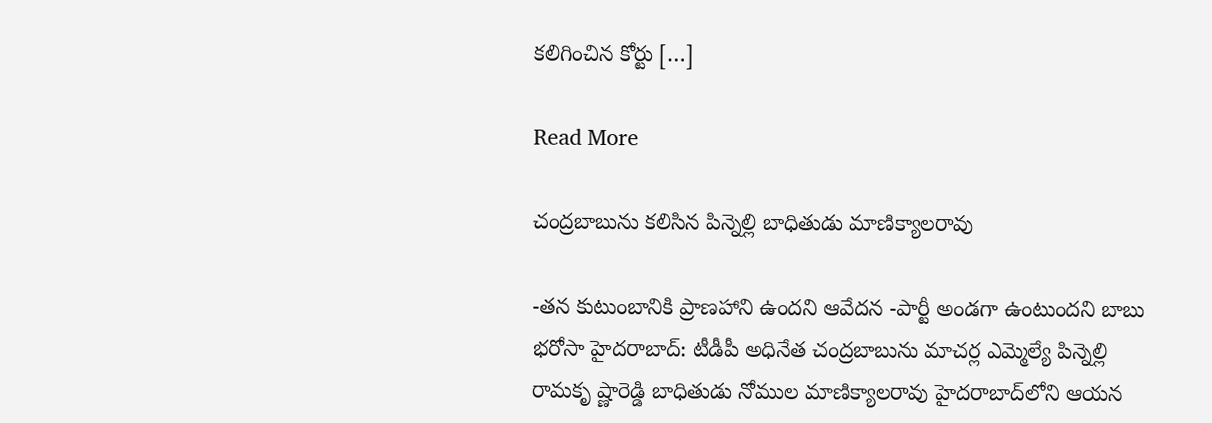కలిగించిన కోర్టు […]

Read More

చంద్రబాబును కలిసిన పిన్నెల్లి బాధితుడు మాణిక్యాలరావు

-తన కుటుంబానికి ప్రాణహాని ఉందని ఆవేదన -పార్టీ అండగా ఉంటుందని బాబు భరోసా హైదరాబాద్‌: టీడీపీ అధినేత చంద్రబాబును మాచర్ల ఎమ్మెల్యే పిన్నెల్లి రామకృ ష్ణారెడ్డి బాధితుడు నోముల మాణిక్యాలరావు హైదరాబాద్‌లోని ఆయన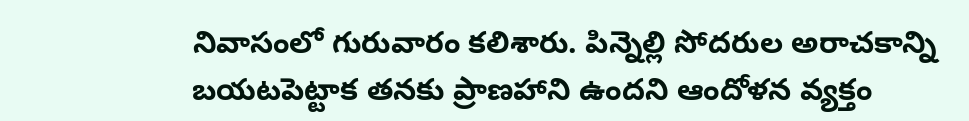నివాసంలో గురువారం కలిశారు. పిన్నెల్లి సోదరుల అరాచకాన్ని బయటపెట్టాక తనకు ప్రాణహాని ఉందని ఆందోళన వ్యక్తం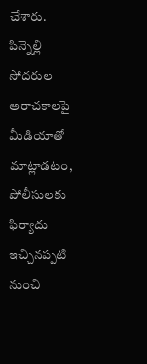చేశారు. పిన్నెల్లి సోదరుల అరాచకాలపై మీడియాతో మాట్లాడటం, పోలీసులకు ఫిర్యాదు ఇచ్చినప్పటి నుంచి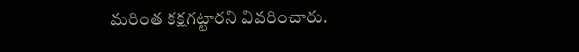మరింత కక్షగట్టారని వివరించారు.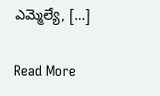ఎమ్మెల్యే, […]

Read More